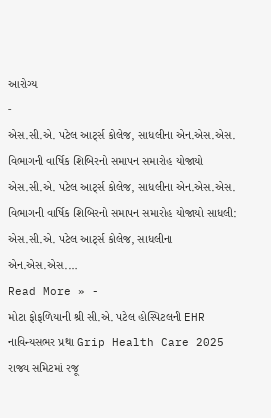આરોગ્ય
-
એસ.સી.એ. પટેલ આર્ટ્સ કોલેજ, સાધલીના એન.એસ.એસ. વિભાગની વાર્ષિક શિબિરનો સમાપન સમારોહ યોજાયો
એસ.સી.એ. પટેલ આર્ટ્સ કોલેજ, સાધલીના એન.એસ.એસ. વિભાગની વાર્ષિક શિબિરનો સમાપન સમારોહ યોજાયો સાધલી: એસ.સી.એ. પટેલ આર્ટ્સ કોલેજ, સાધલીના એન.એસ.એસ.…
Read More » -
મોટા ફોફળિયાની શ્રી સી.એ. પટેલ હોસ્પિટલની EHR નાવિન્યસભર પ્રથા Grip Health Care 2025 રાજ્ય સમિટમાં રજૂ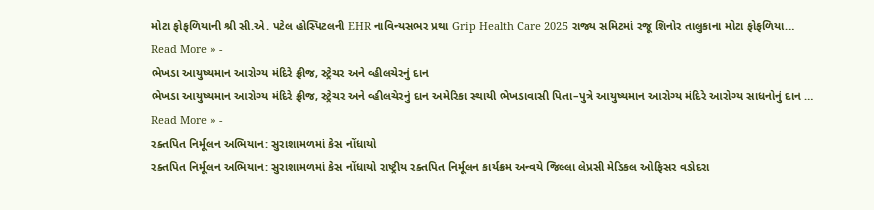મોટા ફોફળિયાની શ્રી સી.એ. પટેલ હોસ્પિટલની EHR નાવિન્યસભર પ્રથા Grip Health Care 2025 રાજ્ય સમિટમાં રજૂ શિનોર તાલુકાના મોટા ફોફળિયા…
Read More » -
ભેખડા આયુષ્યમાન આરોગ્ય મંદિરે ફ્રીજ, સ્ટ્રેચર અને વ્હીલચેરનું દાન
ભેખડા આયુષ્યમાન આરોગ્ય મંદિરે ફ્રીજ, સ્ટ્રેચર અને વ્હીલચેરનું દાન અમેરિકા સ્થાયી ભેખડાવાસી પિતા–પુત્રે આયુષ્યમાન આરોગ્ય મંદિરે આરોગ્ય સાધનોનું દાન …
Read More » -
રક્તપિત નિર્મૂલન અભિયાન: સુરાશામળમાં કેસ નોંધાયો
રક્તપિત નિર્મૂલન અભિયાન: સુરાશામળમાં કેસ નોંધાયો રાષ્ટ્રીય રક્તપિત નિર્મૂલન કાર્યક્રમ અન્વયે જિલ્લા લેપ્રસી મેડિકલ ઓફિસર વડોદરા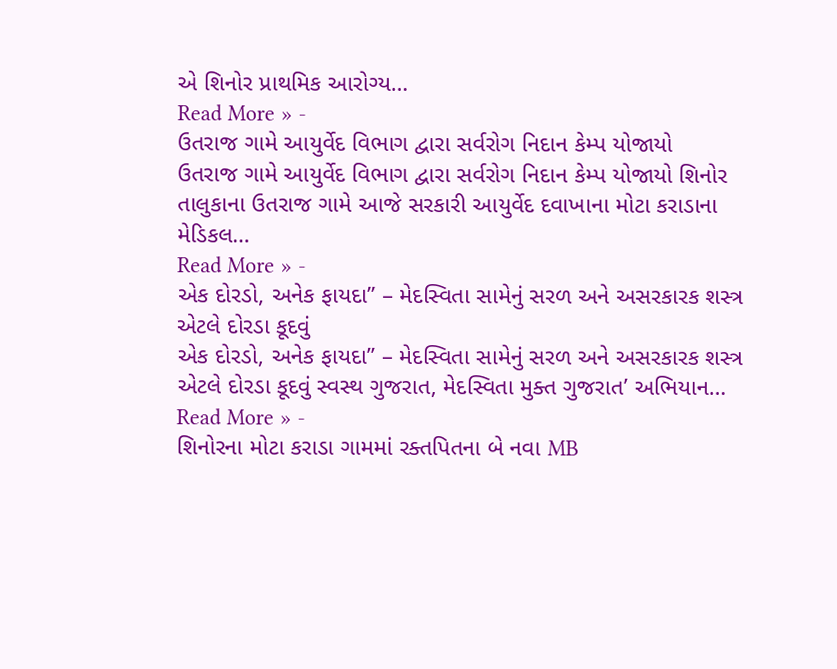એ શિનોર પ્રાથમિક આરોગ્ય…
Read More » -
ઉતરાજ ગામે આયુર્વેદ વિભાગ દ્વારા સર્વરોગ નિદાન કેમ્પ યોજાયો
ઉતરાજ ગામે આયુર્વેદ વિભાગ દ્વારા સર્વરોગ નિદાન કેમ્પ યોજાયો શિનોર તાલુકાના ઉતરાજ ગામે આજે સરકારી આયુર્વેદ દવાખાના મોટા કરાડાના મેડિકલ…
Read More » -
એક દોરડો, અનેક ફાયદા” – મેદસ્વિતા સામેનું સરળ અને અસરકારક શસ્ત્ર એટલે દોરડા કૂદવું
એક દોરડો, અનેક ફાયદા” – મેદસ્વિતા સામેનું સરળ અને અસરકારક શસ્ત્ર એટલે દોરડા કૂદવું સ્વસ્થ ગુજરાત, મેદસ્વિતા મુક્ત ગુજરાત’ અભિયાન…
Read More » -
શિનોરના મોટા કરાડા ગામમાં રક્તપિતના બે નવા MB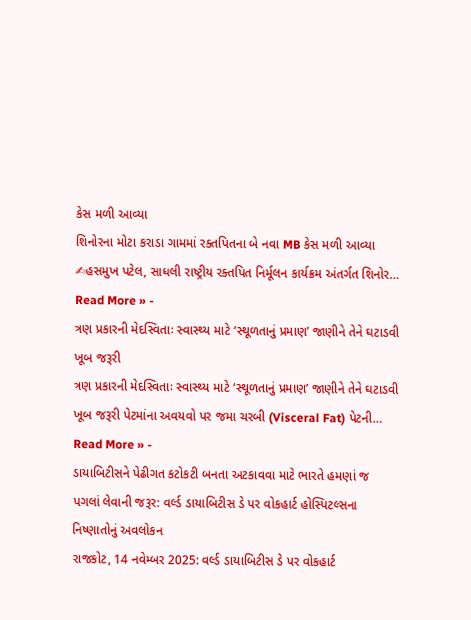કેસ મળી આવ્યા
શિનોરના મોટા કરાડા ગામમાં રક્તપિતના બે નવા MB કેસ મળી આવ્યા ✍હસમુખ પટેલ, સાધલી રાષ્ટ્રીય રક્તપિત નિર્મૂલન કાર્યક્રમ અંતર્ગત શિનોર…
Read More » -
ત્રણ પ્રકારની મેદસ્વિતાઃ સ્વાસ્થ્ય માટે ‘સ્થૂળતાનું પ્રમાણ’ જાણીને તેને ઘટાડવી ખૂબ જરૂરી
ત્રણ પ્રકારની મેદસ્વિતાઃ સ્વાસ્થ્ય માટે ‘સ્થૂળતાનું પ્રમાણ’ જાણીને તેને ઘટાડવી ખૂબ જરૂરી પેટમાંના અવયવો પર જમા ચરબી (Visceral Fat) પેટની…
Read More » -
ડાયાબિટીસને પેઢીગત કટોકટી બનતા અટકાવવા માટે ભારતે હમણાં જ પગલાં લેવાની જરૂર: વર્લ્ડ ડાયાબિટીસ ડે પર વોકહાર્ટ હોસ્પિટલ્સના નિષ્ણાતોનું અવલોકન
રાજકોટ, 14 નવેમ્બર 2025: વર્લ્ડ ડાયાબિટીસ ડે પર વોકહાર્ટ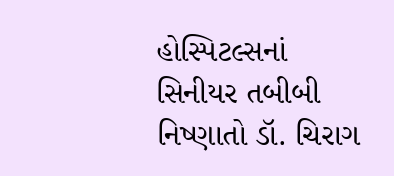હોસ્પિટલ્સનાં સિનીયર તબીબી નિષ્ણાતો ડૉ. ચિરાગ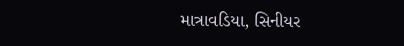માત્રાવડિયા, સિનીયર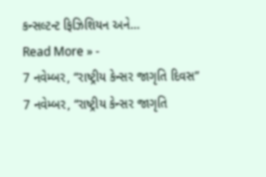કન્સલ્ટન્ટ ફિઝિશિયન અને…
Read More » -
7 નવેમ્બર, “રાષ્ટ્રીય કેન્સર જાગૃતિ દિવસ”
7 નવેમ્બર, “રાષ્ટ્રીય કેન્સર જાગૃતિ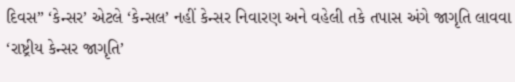દિવસ” ‘કેન્સર’ એટલે ‘કેન્સલ’ નહીં કેન્સર નિવારણ અને વહેલી તકે તપાસ અંગે જાગૃતિ લાવવા ‘રાષ્ટ્રીય કેન્સર જાગૃતિ’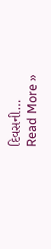દિવસની…
Read More »